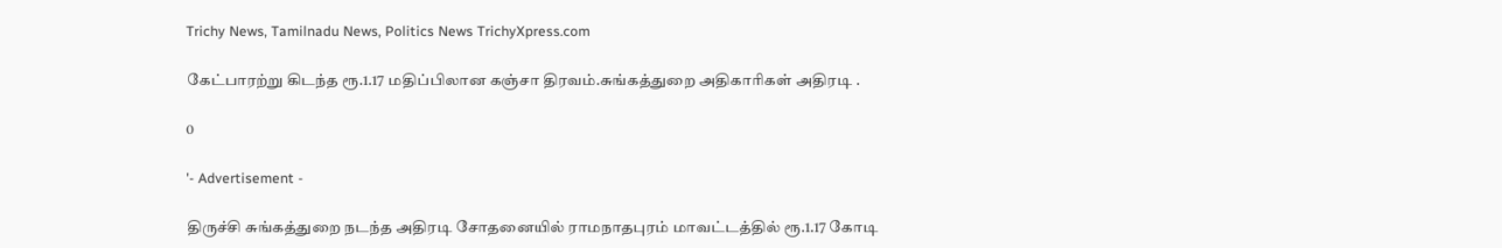Trichy News, Tamilnadu News, Politics News TrichyXpress.com

கேட்பாரற்று கிடந்த ரூ.1.17 மதிப்பிலான கஞ்சா திரவம்.சுங்கத்துறை அதிகாரிகள் அதிரடி .

0

'- Advertisement -

திருச்சி சுங்கத்துறை நடந்த அதிரடி சோதனையில் ராமநாதபுரம் மாவட்டத்தில் ரூ.1.17 கோடி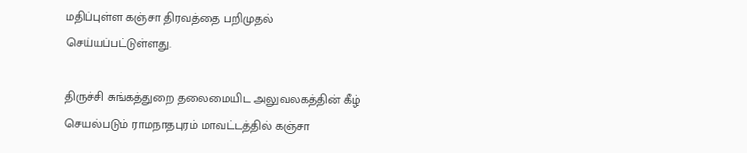மதிப்புள்ள கஞ்சா திரவத்தை பறிமுதல் செய்யப்பட்டுள்ளது.

திருச்சி சுங்கத்துறை தலைமையிட அலுவலகத்தின் கீழ் செயல்படும் ராமநாதபுரம் மாவட்டத்தில் கஞ்சா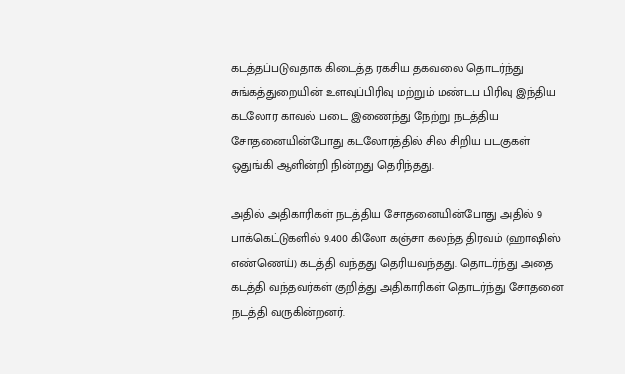கடத்தப்படுவதாக கிடைத்த ரகசிய தகவலை தொடர்ந்து சுங்கத்துறையின் உளவுப்பிரிவு மற்றும் மண்டப பிரிவு இந்திய கடலோர காவல் படை இணைந்து நேற்று நடத்திய சோதனையின்போது கடலோரத்தில் சில சிறிய படகுகள் ஒதுங்கி ஆளின்றி நின்றது தெரிந்தது.

அதில் அதிகாரிகள் நடத்திய சோதனையின்போது அதில் 9 பாக்கெட்டுகளில் 9.400 கிலோ கஞ்சா கலந்த திரவம் (ஹாஷிஸ் எண்ணெய்) கடத்தி வந்தது தெரியவந்தது. தொடர்ந்து அதை கடத்தி வந்தவர்கள் குறித்து அதிகாரிகள் தொடர்ந்து சோதனை நடத்தி வருகின்றனர்.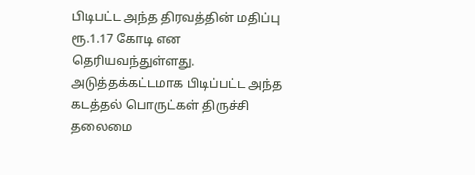பிடிபட்ட அந்த திரவத்தின் மதிப்பு ரூ.1.17 கோடி என தெரியவந்துள்ளது. அடுத்தக்கட்டமாக பிடிப்பட்ட அந்த கடத்தல் பொருட்கள் திருச்சி தலைமை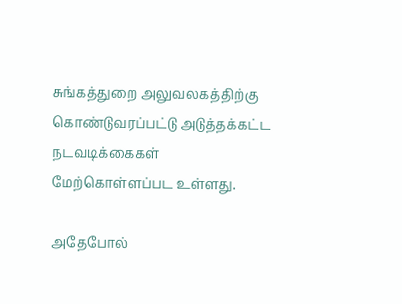சுங்கத்துறை அலுவலகத்திற்கு கொண்டுவரப்பட்டு அடுத்தக்கட்ட நடவடிக்கைகள் மேற்கொள்ளப்பட உள்ளது.

அதேபோல்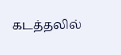கடத்தலில்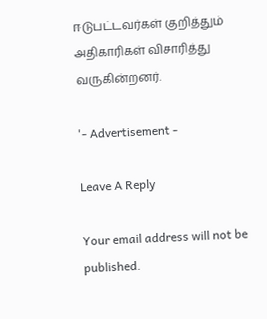ஈடுபட்டவர்கள் குறித்தும் அதிகாரிகள் விசாரித்து வருகின்றனர்.

'- Advertisement -

Leave A Reply

Your email address will not be published.